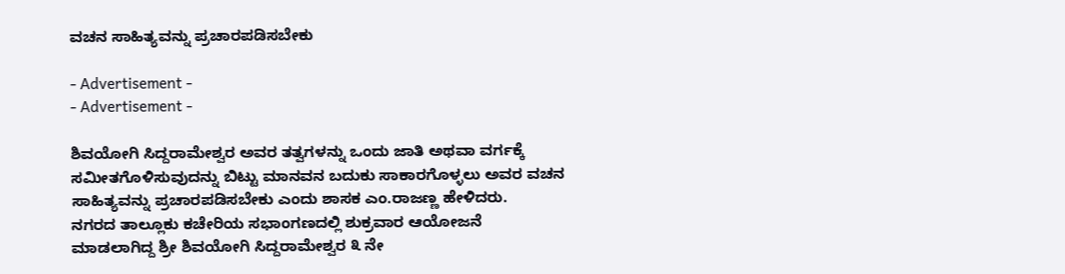ವಚನ ಸಾಹಿತ್ಯವನ್ನು ಪ್ರಚಾರಪಡಿಸಬೇಕು

- Advertisement -
- Advertisement -

ಶಿವಯೋಗಿ ಸಿದ್ದರಾಮೇಶ್ವರ ಅವರ ತತ್ವಗಳನ್ನು ಒಂದು ಜಾತಿ ಅಥವಾ ವರ್ಗಕ್ಕೆ ಸಮೀತಗೊಳಿಸುವುದನ್ನು ಬಿಟ್ಟು ಮಾನವನ ಬದುಕು ಸಾಕಾರಗೊಳ್ಳಲು ಅವರ ವಚನ ಸಾಹಿತ್ಯವನ್ನು ಪ್ರಚಾರಪಡಿಸಬೇಕು ಎಂದು ಶಾಸಕ ಎಂ.ರಾಜಣ್ಣ ಹೇಳಿದರು.
ನಗರದ ತಾಲ್ಲೂಕು ಕಚೇರಿಯ ಸಭಾಂಗಣದಲ್ಲಿ ಶುಕ್ರವಾರ ಆಯೋಜನೆ ಮಾಡಲಾಗಿದ್ದ ಶ್ರೀ ಶಿವಯೋಗಿ ಸಿದ್ದರಾಮೇಶ್ವರ ೩ ನೇ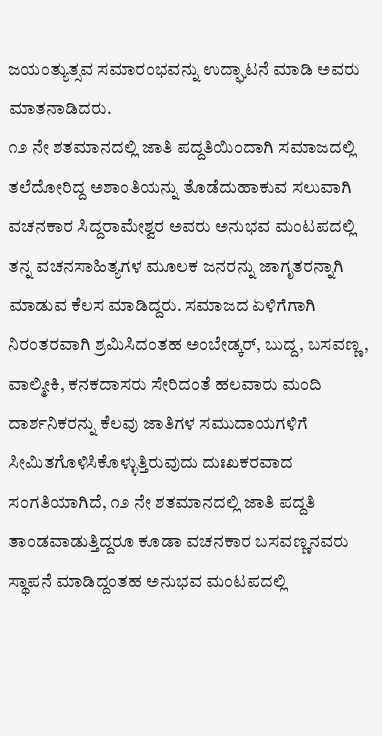ಜಯಂತ್ಯುತ್ಸವ ಸಮಾರಂಭವನ್ನು ಉದ್ಘಾಟನೆ ಮಾಡಿ ಅವರು ಮಾತನಾಡಿದರು.
೧೨ ನೇ ಶತಮಾನದಲ್ಲಿ ಜಾತಿ ಪದ್ದತಿಯಿಂದಾಗಿ ಸಮಾಜದಲ್ಲಿ ತಲೆದೋರಿದ್ದ ಅಶಾಂತಿಯನ್ನು ತೊಡೆದುಹಾಕುವ ಸಲುವಾಗಿ ವಚನಕಾರ ಸಿದ್ದರಾಮೇಶ್ವರ ಅವರು ಅನುಭವ ಮಂಟಪದಲ್ಲಿ ತನ್ನ ವಚನಸಾಹಿತ್ಯಗಳ ಮೂಲಕ ಜನರನ್ನು ಜಾಗೃತರನ್ನಾಗಿ ಮಾಡುವ ಕೆಲಸ ಮಾಡಿದ್ದರು. ಸಮಾಜದ ಏಳಿಗೆಗಾಗಿ ನಿರಂತರವಾಗಿ ಶ್ರಮಿಸಿದಂತಹ ಅಂಬೇಡ್ಕರ್, ಬುದ್ದ, ಬಸವಣ್ಣ, ವಾಲ್ಮೀಕಿ, ಕನಕದಾಸರು ಸೇರಿದಂತೆ ಹಲವಾರು ಮಂದಿ ದಾರ್ಶನಿಕರನ್ನು ಕೆಲವು ಜಾತಿಗಳ ಸಮುದಾಯಗಳಿಗೆ ಸೀಮಿತಗೊಳಿಸಿಕೊಳ್ಳುತ್ತಿರುವುದು ದುಃಖಕರವಾದ ಸಂಗತಿಯಾಗಿದೆ, ೧೨ ನೇ ಶತಮಾನದಲ್ಲಿ ಜಾತಿ ಪದ್ದತಿ ತಾಂಡವಾಡುತ್ತಿದ್ದರೂ ಕೂಡಾ ವಚನಕಾರ ಬಸವಣ್ಣನವರು ಸ್ಥಾಪನೆ ಮಾಡಿದ್ದಂತಹ ಅನುಭವ ಮಂಟಪದಲ್ಲಿ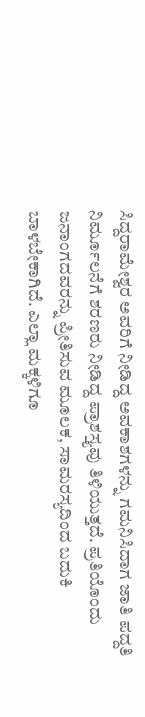ಸಿದ್ದರಾಮೇಶ್ವರ ಅವರಿಗೆ ನೀಡಿದ್ದ ಅವಕಾಶಗಳನ್ನು ಗಮನಿಸಿದಾಗ ಜಾತಿ ಪದ್ದತಿ ನಿರ್ಮೂಲನೆಗೆ ಶರಣರು ನೀಡಿದ್ದ ಪ್ರಾಶಸ್ತ್ಯವು ತಿಳಿಯುತ್ತದೆ. ಪ್ರತಿಯೊಂದು ಜನಾಂಗದವರನ್ನು ಪ್ರೀತಿಸುವ ಮೂಲಕ, ಸಾಮರಸ್ಯದಿಂದ ಬದುಕಿ ಬಾಳಬೇಕಾಗಿದೆ. ಎಲ್ಲಾ ಮಕ್ಕಳಿಗೂ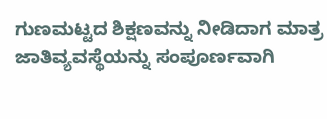ಗುಣಮಟ್ಟದ ಶಿಕ್ಷಣವನ್ನು ನೀಡಿದಾಗ ಮಾತ್ರ ಜಾತಿವ್ಯವಸ್ಥೆಯನ್ನು ಸಂಪೂರ್ಣವಾಗಿ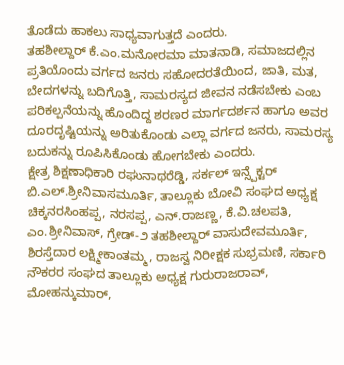ತೊಡೆದು ಹಾಕಲು ಸಾಧ್ಯವಾಗುತ್ತದೆ ಎಂದರು.
ತಹಶೀಲ್ದಾರ್ ಕೆ.ಎಂ.ಮನೋರಮಾ ಮಾತನಾಡಿ, ಸಮಾಜದಲ್ಲಿನ ಪ್ರತಿಯೊಂದು ವರ್ಗದ ಜನರು ಸಹೋದರತೆಯಿಂದ, ಜಾತಿ, ಮತ, ಬೇದಗಳನ್ನು ಬದಿಗೊತ್ತಿ, ಸಾಮರಸ್ಯದ ಜೀವನ ನಡೆಸಬೇಕು ಎಂಬ ಪರಿಕಲ್ಪನೆಯನ್ನು ಹೊಂದಿದ್ದ ಶರಣರ ಮಾರ್ಗದರ್ಶನ ಹಾಗೂ ಅವರ ದೂರದೃಷ್ಟಿಯನ್ನು ಅರಿತುಕೊಂಡು ಎಲ್ಲಾ ವರ್ಗದ ಜನರು, ಸಾಮರಸ್ಯ ಬದುಕನ್ನು ರೂಪಿಸಿಕೊಂಡು ಹೋಗಬೇಕು ಎಂದರು.
ಕ್ಷೇತ್ರ ಶಿಕ್ಷಣಾಧಿಕಾರಿ ರಘುನಾಥರೆಡ್ಡಿ, ಸರ್ಕಲ್ ಇನ್ಸ್ಪೆಕ್ಟರ್ ಬಿ.ಎಲ್.ಶ್ರೀನಿವಾಸಮೂರ್ತಿ, ತಾಲ್ಲೂಕು ಬೋವಿ ಸಂಘದ ಅಧ್ಯಕ್ಷ ಚಿಕ್ಕನರಸಿಂಹಪ್ಪ, ನರಸಪ್ಪ, ಎನ್.ರಾಜಣ್ಣ, ಕೆ.ವಿ.ಚಲಪತಿ, ಎಂ.ಶ್ರೀನಿವಾಸ್, ಗ್ರೇಡ್-೨ ತಹಶೀಲ್ದಾರ್ ವಾಸುದೇವಮೂರ್ತಿ, ಶಿರಸ್ತೆದಾರ ಲಕ್ಷ್ಮೀಕಾಂತಮ್ಮ, ರಾಜಸ್ವ ನಿರೀಕ್ಷಕ ಸುಭ್ರಮಣಿ, ಸರ್ಕಾರಿ ನೌಕರರ ಸಂಘದ ತಾಲ್ಲೂಕು ಅಧ್ಯಕ್ಷ ಗುರುರಾಜರಾವ್, ಮೋಹನ್ಕುಮಾರ್,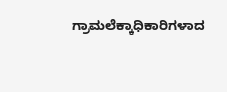ಗ್ರಾಮಲೆಕ್ಕಾಧಿಕಾರಿಗಳಾದ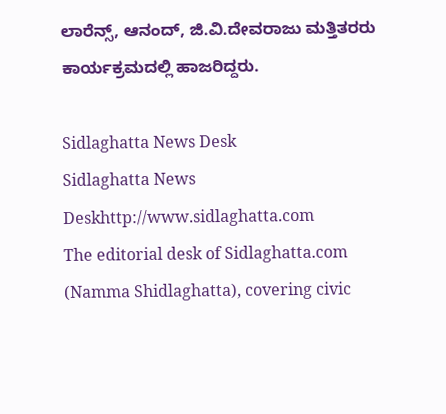ಲಾರೆನ್ಸ್, ಆನಂದ್, ಜಿ.ವಿ.ದೇವರಾಜು ಮತ್ತಿತರರು ಕಾರ್ಯಕ್ರಮದಲ್ಲಿ ಹಾಜರಿದ್ದರು.

Sidlaghatta News Desk
Sidlaghatta News Deskhttp://www.sidlaghatta.com
The editorial desk of Sidlaghatta.com (Namma Shidlaghatta), covering civic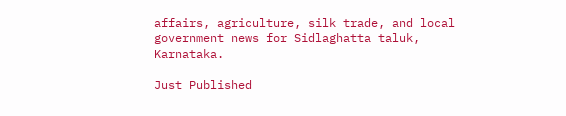affairs, agriculture, silk trade, and local government news for Sidlaghatta taluk, Karnataka.

Just Published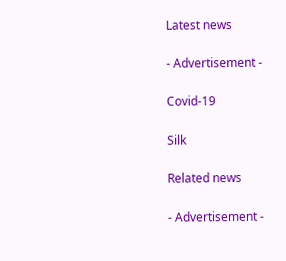Latest news

- Advertisement -

Covid-19

Silk

Related news

- Advertisement -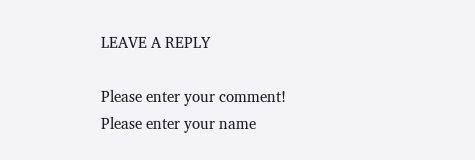LEAVE A REPLY

Please enter your comment!
Please enter your name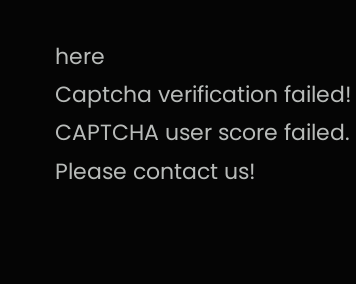here
Captcha verification failed!
CAPTCHA user score failed. Please contact us!